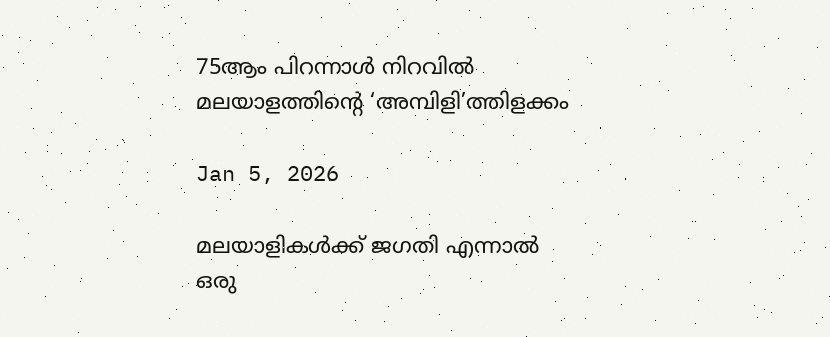75ആം പിറന്നാൾ നിറവിൽ മലയാളത്തിന്റെ ‘അമ്പിളി’ത്തിളക്കം

Jan 5, 2026

മലയാളികൾക്ക് ജഗതി എന്നാൽ ഒരു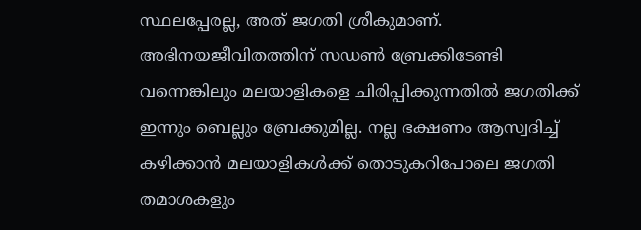സ്ഥലപ്പേരല്ല, അത് ജഗതി ശ്രീകുമാണ്. അഭിനയജീവിതത്തിന് സഡൺ ബ്രേക്കിടേണ്ടി വന്നെങ്കിലും മലയാളികളെ ചിരിപ്പിക്കുന്നതിൽ ജഗതിക്ക് ഇന്നും ബെല്ലും ബ്രേക്കുമില്ല. നല്ല ഭക്ഷണം ആസ്വദിച്ച് കഴിക്കാൻ മലയാളികൾക്ക് തൊടുകറിപോലെ ജഗതി തമാശകളും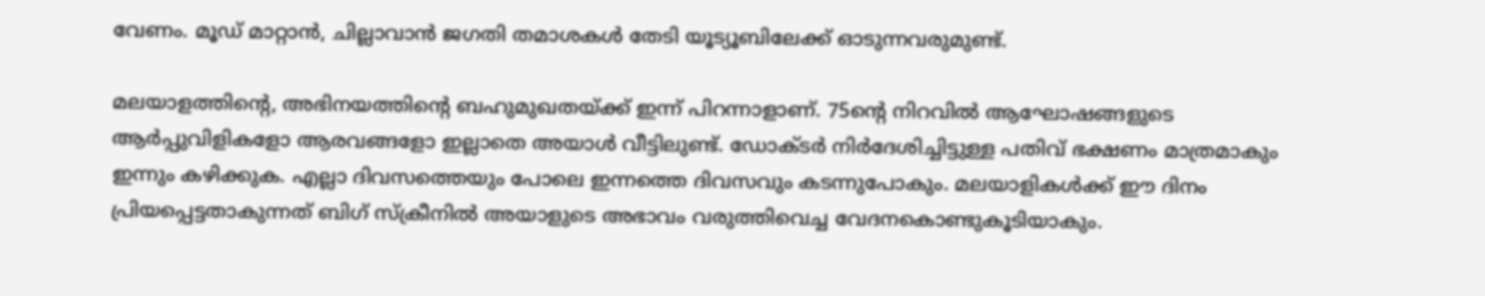വേണം. മൂഡ് മാറ്റാൻ, ചില്ലാവാൻ ജഗതി തമാശകൾ തേടി യൂട്യൂബിലേക്ക് ഓടുന്നവരുമുണ്ട്.

മലയാളത്തിന്റെ, അഭിനയത്തിന്റെ ബഹുമുഖതയ്ക്ക് ഇന്ന് പിറന്നാളാണ്. 75ന്റെ നിറവിൽ ആഘോഷങ്ങളുടെ ആർപ്പുവിളികളോ ആരവങ്ങളോ ഇല്ലാതെ അയാൾ വീട്ടിലുണ്ട്. ഡോക്ടർ നിർദേശിച്ചിട്ടുള്ള പതിവ് ഭക്ഷണം മാത്രമാകും ഇന്നും കഴിക്കുക. എല്ലാ ദിവസത്തെയും പോലെ ഇന്നത്തെ ദിവസവും കടന്നുപോകും. മലയാളികൾക്ക് ഈ ദിനം പ്രിയപ്പെട്ടതാകുന്നത് ബിഗ് സ്ക്രീനിൽ അയാളുടെ അഭാവം വരുത്തിവെച്ച വേദനകൊണ്ടുകൂടിയാകും.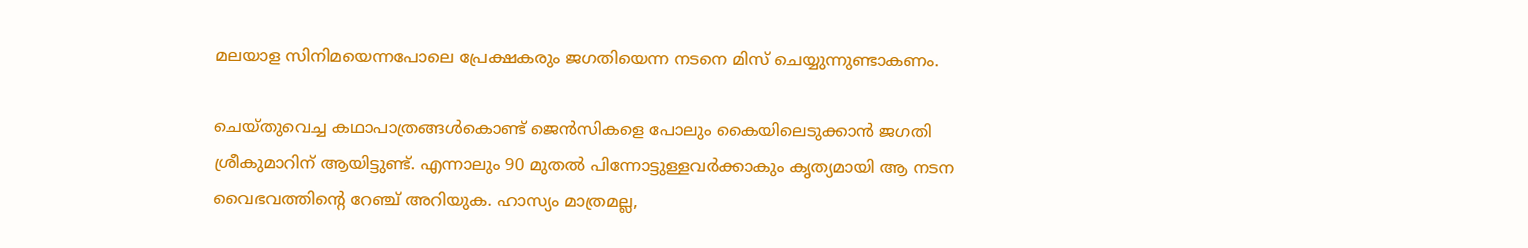മലയാള സിനിമയെന്നപോലെ പ്രേക്ഷകരും ജഗതിയെന്ന നടനെ മിസ് ചെയ്യുന്നുണ്ടാകണം.

ചെയ്തുവെച്ച കഥാപാത്രങ്ങൾകൊണ്ട് ജെൻസികളെ പോലും കൈയിലെടുക്കാൻ ജഗതി ശ്രീകുമാറിന് ആയിട്ടുണ്ട്. എന്നാലും 90 മുതൽ പിന്നോട്ടുള്ളവ‌ർക്കാകും കൃത്യമായി ആ നടന വൈഭവത്തിന്റെ റേഞ്ച് അറിയുക. ഹാസ്യം മാത്രമല്ല,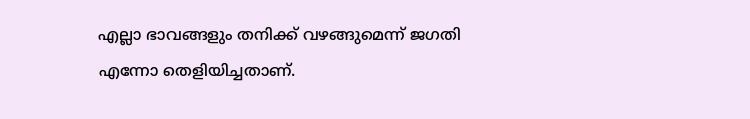എല്ലാ ഭാവങ്ങളും തനിക്ക് വഴങ്ങുമെന്ന് ജഗതി എന്നോ തെളിയിച്ചതാണ്.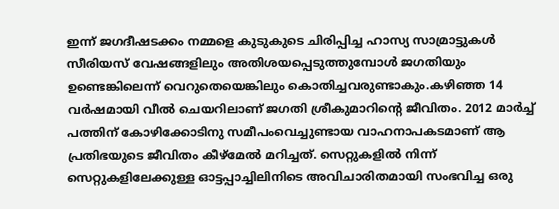ഇന്ന് ജഗദീഷടക്കം നമ്മളെ കുടുകുടെ ചിരിപ്പിച്ച ഹാസ്യ സാമ്രാട്ടുകൾ സീരിയസ് വേഷങ്ങളിലും അതിശയപ്പെടുത്തുമ്പോൾ ജഗതിയും ഉണ്ടെങ്കിലെന്ന് വെറുതെയെങ്കിലും കൊതിച്ചവരുണ്ടാകും.കഴിഞ്ഞ 14 വർഷമായി വീൽ ചെയറിലാണ് ജഗതി ശ്രീകുമാറിന്റെ ജീവിതം. 2012 മാർച്ച് പത്തിന് കോഴിക്കോടിനു സമീപംവെച്ചുണ്ടായ വാഹനാപകടമാണ് ആ പ്രതിഭയുടെ ജീവിതം കീഴ്മേൽ മറിച്ചത്. സെറ്റുകളിൽ നിന്ന് സെറ്റുകളിലേക്കുള്ള ഓട്ടപ്പാച്ചിലിനിടെ അവിചാരിതമായി സംഭവിച്ച ഒരു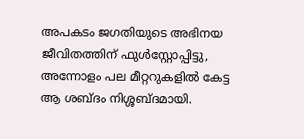അപകടം ജഗതിയുടെ അഭിനയ ജീവിതത്തിന് ഫുൾസ്റ്റോപ്പിട്ടു, അന്നോളം പല മീറ്ററുകളിൽ കേട്ട ആ ശബ്ദം നിശ്ശബ്ദമായി.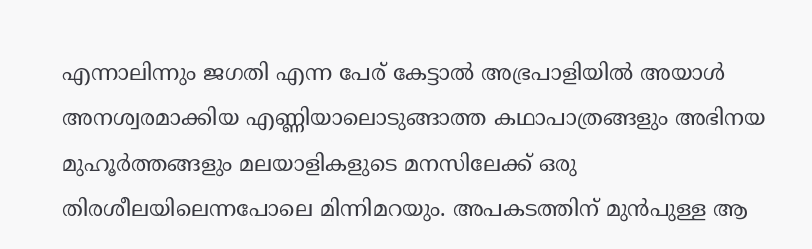എന്നാലിന്നും ജഗതി എന്ന പേര് കേട്ടാൽ അഭ്രപാളിയിൽ അയാൾ അനശ്വരമാക്കിയ എണ്ണിയാലൊടുങ്ങാത്ത കഥാപാത്രങ്ങളും അഭിനയ മുഹൂർത്തങ്ങളും മലയാളികളുടെ മനസിലേക്ക് ഒരു തിരശീലയിലെന്നപോലെ മിന്നിമറയും. അപകടത്തിന് മുൻപുള്ള ആ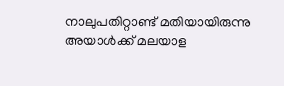നാലുപതിറ്റാണ്ട് മതിയായിരുന്നു അയാൾക്ക് മലയാള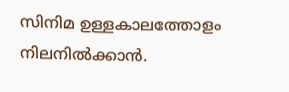സിനിമ ഉള്ളകാലത്തോളം നിലനിൽക്കാൻ.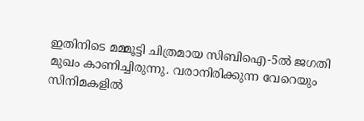ഇതിനിടെ മമ്മൂട്ടി ചിത്രമായ സിബിഐ-5ൽ ജഗതി മുഖം കാണിച്ചിരുന്നു. വരാനിരിക്കുന്ന വേറെയും സിനിമകളിൽ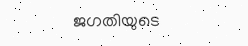ജഗതിയുടെ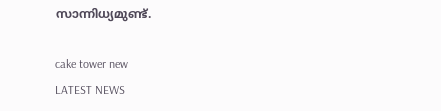സാന്നിധ്യമുണ്ട്.

cake tower new
LATEST NEWS